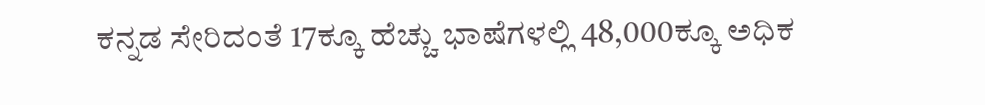ಕನ್ನಡ ಸೇರಿದಂತೆ 17ಕ್ಕೂ ಹೆಚ್ಚು ಭಾಷೆಗಳಲ್ಲಿ 48,000ಕ್ಕೂ ಅಧಿಕ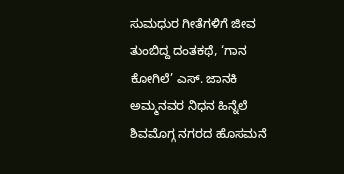ಸುಮಧುರ ಗೀತೆಗಳಿಗೆ ಜೀವ ತುಂಬಿದ್ದ ದಂತಕಥೆ, ‘ಗಾನ ಕೋಗಿಲೆ’ ಎಸ್. ಜಾನಕಿ ಅಮ್ಮನವರ ನಿಧನ ಹಿನ್ನೆಲೆ ಶಿವಮೊಗ್ಗ ನಗರದ ಹೊಸಮನೆ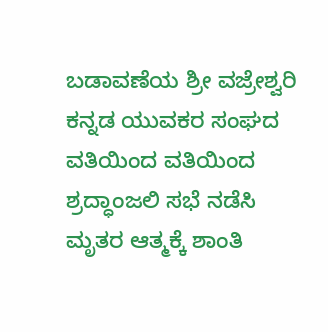ಬಡಾವಣೆಯ ಶ್ರೀ ವಜ್ರೇಶ್ವರಿ ಕನ್ನಡ ಯುವಕರ ಸಂಘದ ವತಿಯಿಂದ ವತಿಯಿಂದ ಶ್ರದ್ಧಾಂಜಲಿ ಸಭೆ ನಡೆಸಿ ಮೃತರ ಆತ್ಮಕ್ಕೆ ಶಾಂತಿ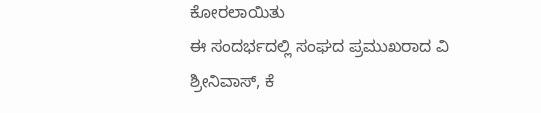ಕೋರಲಾಯಿತು
ಈ ಸಂದರ್ಭದಲ್ಲಿ ಸಂಘದ ಪ್ರಮುಖರಾದ ವಿ ಶ್ರೀನಿವಾಸ್, ಕೆ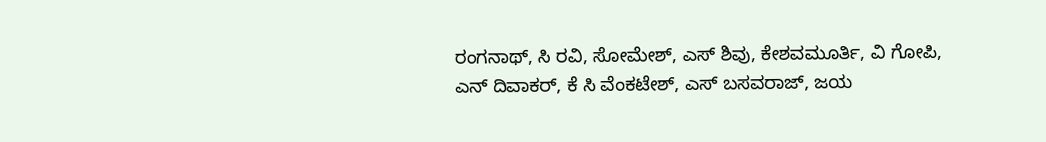ರಂಗನಾಥ್, ಸಿ ರವಿ, ಸೋಮೇಶ್, ಎಸ್ ಶಿವು, ಕೇಶವಮೂರ್ತಿ, ವಿ ಗೋಪಿ, ಎನ್ ದಿವಾಕರ್, ಕೆ ಸಿ ವೆಂಕಟೇಶ್, ಎಸ್ ಬಸವರಾಜ್, ಜಯ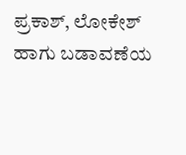ಪ್ರಕಾಶ್, ಲೋಕೇಶ್ ಹಾಗು ಬಡಾವಣೆಯ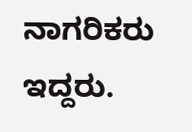ನಾಗರಿಕರು ಇದ್ದರು.